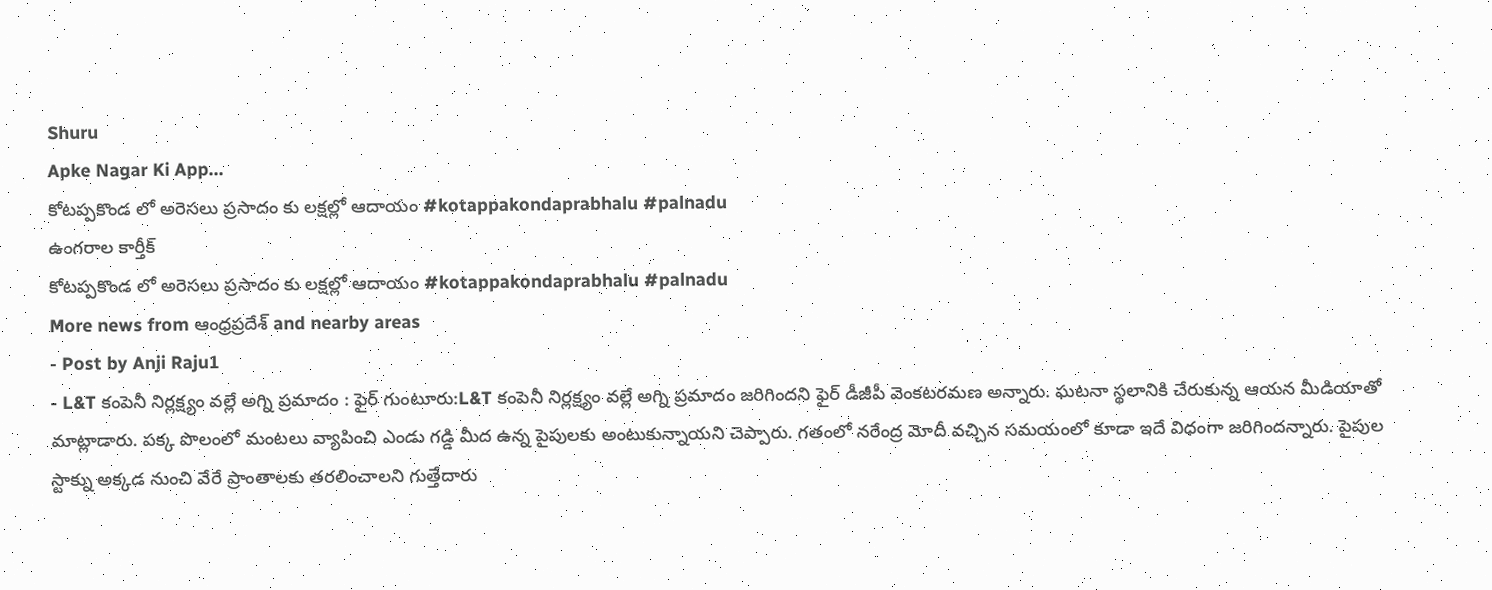Shuru
Apke Nagar Ki App…
కోటప్పకొండ లో అరెసలు ప్రసాదం కు లక్షల్లో ఆదాయం #kotappakondaprabhalu #palnadu
ఉంగరాల కార్తీక్
కోటప్పకొండ లో అరెసలు ప్రసాదం కు లక్షల్లో ఆదాయం #kotappakondaprabhalu #palnadu
More news from ఆంధ్రప్రదేశ్ and nearby areas
- Post by Anji Raju1
- L&T కంపెనీ నిర్లక్ష్యం వల్లే అగ్ని ప్రమాదం : ఫైర్ గుంటూరు:L&T కంపెనీ నిర్లక్ష్యం వల్లే అగ్ని ప్రమాదం జరిగిందని ఫైర్ డీజీపీ వెంకటరమణ అన్నారు. ఘటనా స్థలానికి చేరుకున్న ఆయన మీడియాతో మాట్లాడారు. పక్క పొలంలో మంటలు వ్యాపించి ఎండు గడ్డి మీద ఉన్న పైపులకు అంటుకున్నాయని చెప్పారు. గతంలో నరేంద్ర మోదీ వచ్చిన సమయంలో కూడా ఇదే విధంగా జరిగిందన్నారు. పైపుల స్టాక్ను అక్కడ నుంచి వేరే ప్రాంతాలకు తరలించాలని గుత్తేదారు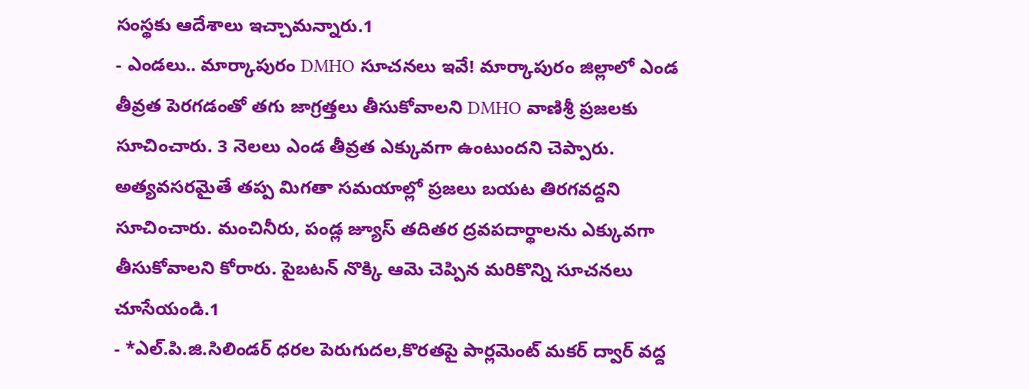సంస్థకు ఆదేశాలు ఇచ్చామన్నారు.1
- ఎండలు.. మార్కాపురం DMHO సూచనలు ఇవే! మార్కాపురం జిల్లాలో ఎండ తీవ్రత పెరగడంతో తగు జాగ్రత్తలు తీసుకోవాలని DMHO వాణిశ్రీ ప్రజలకు సూచించారు. 3 నెలలు ఎండ తీవ్రత ఎక్కువగా ఉంటుందని చెప్పారు. అత్యవసరమైతే తప్ప మిగతా సమయాల్లో ప్రజలు బయట తిరగవద్దని సూచించారు. మంచినీరు, పండ్ల జ్యూస్ తదితర ద్రవపదార్థాలను ఎక్కువగా తీసుకోవాలని కోరారు. పైబటన్ నొక్కి ఆమె చెప్పిన మరికొన్ని సూచనలు చూసేయండి.1
- *ఎల్.పి.జి.సిలిండర్ ధరల పెరుగుదల,కొరతపై పార్లమెంట్ మకర్ ద్వార్ వద్ద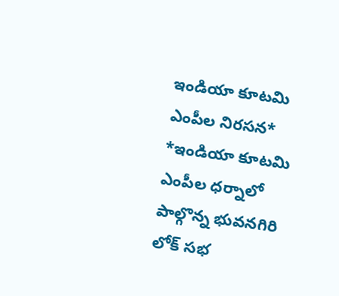ఇండియా కూటమి ఎంపీల నిరసన* *ఇండియా కూటమి ఎంపీల ధర్నాలో పాల్గొన్న భువనగిరి లోక్ సభ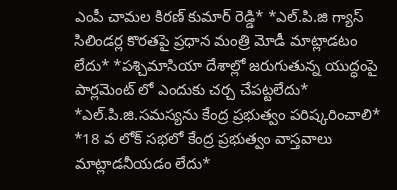ఎంపీ చామల కిరణ్ కుమార్ రెడ్డి* *ఎల్.పి.జి గ్యాస్ సిలిండర్ల కొరతపై ప్రధాన మంత్రి మోడీ మాట్లాడటం లేదు* *పశ్చిమాసియా దేశాల్లో జరుగుతున్న యుద్ధంపై పార్లమెంట్ లో ఎందుకు చర్చ చేపట్టలేదు* *ఎల్.పి.జి.సమస్యను కేంద్ర ప్రభుత్వం పరిష్కరించాలి* *18 వ లోక్ సభలో కేంద్ర ప్రభుత్వం వాస్తవాలు మాట్లాడనీయడం లేదు*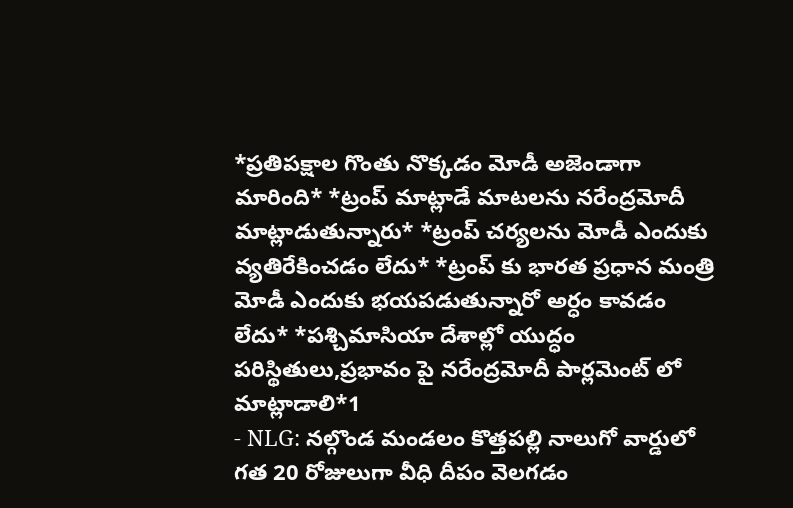*ప్రతిపక్షాల గొంతు నొక్కడం మోడీ అజెండాగా మారింది* *ట్రంప్ మాట్లాడే మాటలను నరేంద్రమోదీ మాట్లాడుతున్నారు* *ట్రంప్ చర్యలను మోడీ ఎందుకు వ్యతిరేకించడం లేదు* *ట్రంప్ కు భారత ప్రధాన మంత్రి మోడీ ఎందుకు భయపడుతున్నారో అర్ధం కావడం లేదు* *పశ్చిమాసియా దేశాల్లో యుద్ధం పరిస్థితులు,ప్రభావం పై నరేంద్రమోదీ పార్లమెంట్ లో మాట్లాడాలి*1
- NLG: నల్గొండ మండలం కొత్తపల్లి నాలుగో వార్డులో గత 20 రోజులుగా వీధి దీపం వెలగడం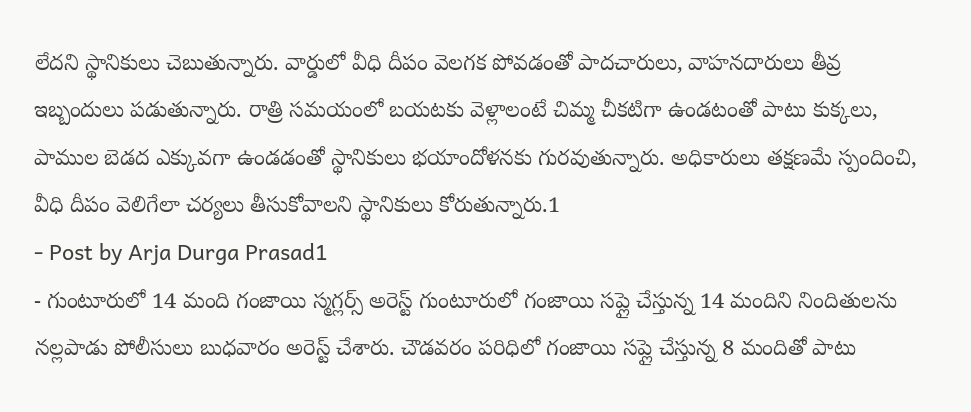లేదని స్థానికులు చెబుతున్నారు. వార్డులో వీధి దీపం వెలగక పోవడంతో పాదచారులు, వాహనదారులు తీవ్ర ఇబ్బందులు పడుతున్నారు. రాత్రి సమయంలో బయటకు వెళ్లాలంటే చిమ్మ చీకటిగా ఉండటంతో పాటు కుక్కలు, పాముల బెడద ఎక్కువగా ఉండడంతో స్థానికులు భయాందోళనకు గురవుతున్నారు. అధికారులు తక్షణమే స్పందించి, వీధి దీపం వెలిగేలా చర్యలు తీసుకోవాలని స్థానికులు కోరుతున్నారు.1
- Post by Arja Durga Prasad1
- గుంటూరులో 14 మంది గంజాయి స్మగ్లర్స్ అరెస్ట్ గుంటూరులో గంజాయి సప్లై చేస్తున్న 14 మందిని నిందితులను నల్లపాడు పోలీసులు బుధవారం అరెస్ట్ చేశారు. చౌడవరం పరిధిలో గంజాయి సప్లై చేస్తున్న 8 మందితో పాటు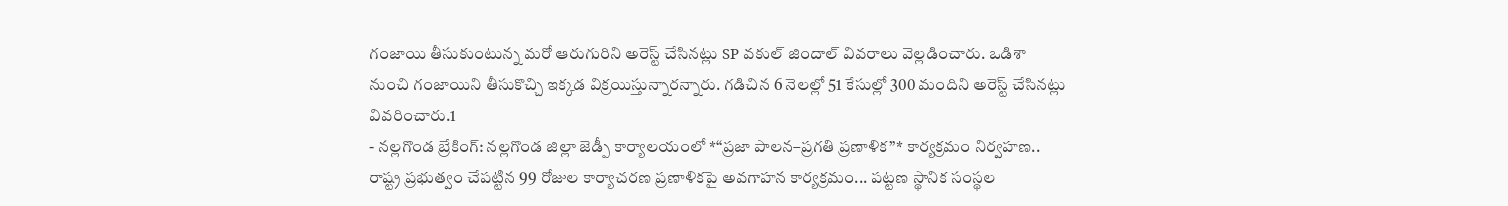గంజాయి తీసుకుంటున్న మరో ఆరుగురిని అరెస్ట్ చేసినట్లు SP వకుల్ జిందాల్ వివరాలు వెల్లడించారు. ఒడిశా నుంచి గంజాయిని తీసుకొచ్చి ఇక్కడ విక్రయిస్తున్నారన్నారు. గడిచిన 6 నెలల్లో 51 కేసుల్లో 300 మందిని అరెస్ట్ చేసినట్లు వివరించారు.1
- నల్లగొండ బ్రేకింగ్: నల్లగొండ జిల్లా జెడ్పీ కార్యాలయంలో *“ప్రజా పాలన–ప్రగతి ప్రణాళిక”* కార్యక్రమం నిర్వహణ.. రాష్ట్ర ప్రభుత్వం చేపట్టిన 99 రోజుల కార్యాచరణ ప్రణాళికపై అవగాహన కార్యక్రమం... పట్టణ స్థానిక సంస్థల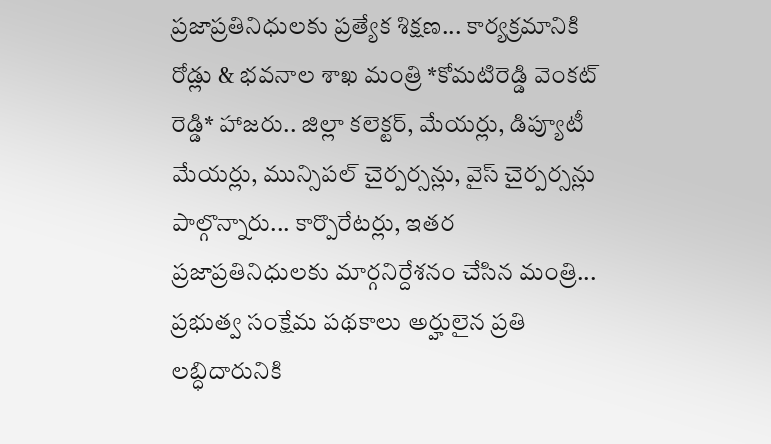ప్రజాప్రతినిధులకు ప్రత్యేక శిక్షణ... కార్యక్రమానికి రోడ్లు & భవనాల శాఖ మంత్రి *కోమటిరెడ్డి వెంకట్ రెడ్డి* హాజరు.. జిల్లా కలెక్టర్, మేయర్లు, డిప్యూటీ మేయర్లు, మున్సిపల్ చైర్పర్సన్లు, వైస్ చైర్పర్సన్లు పాల్గొన్నారు... కార్పొరేటర్లు, ఇతర ప్రజాప్రతినిధులకు మార్గనిర్దేశనం చేసిన మంత్రి... ప్రభుత్వ సంక్షేమ పథకాలు అర్హులైన ప్రతి లబ్ధిదారునికి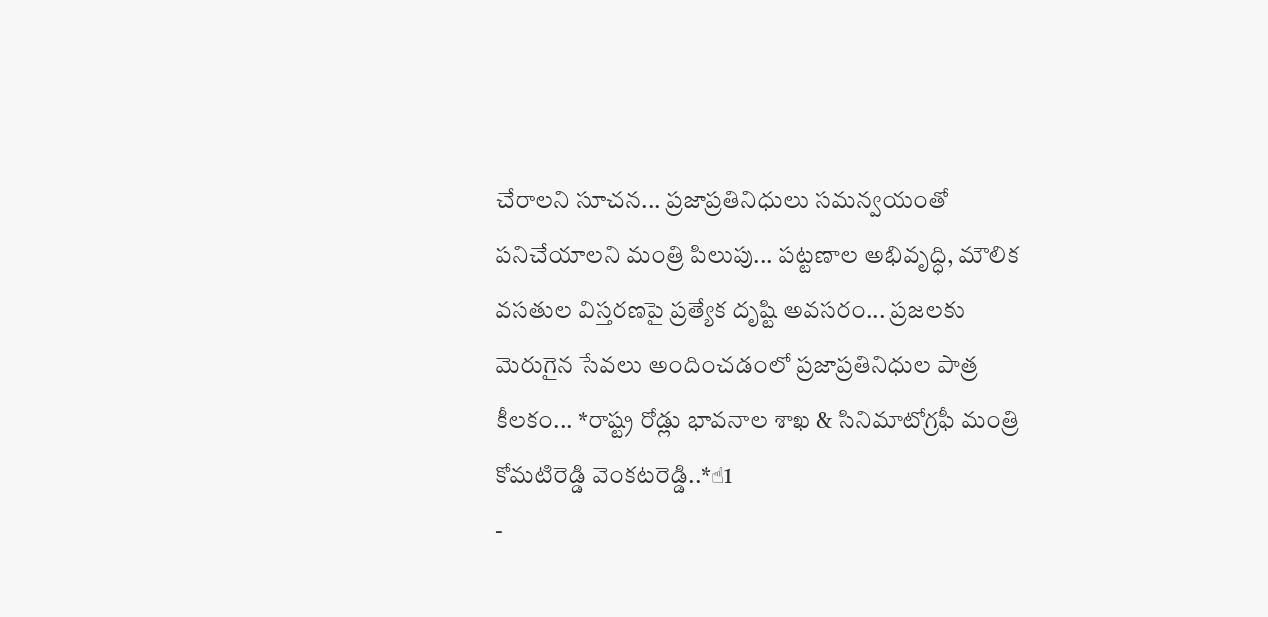చేరాలని సూచన... ప్రజాప్రతినిధులు సమన్వయంతో పనిచేయాలని మంత్రి పిలుపు... పట్టణాల అభివృద్ధి, మౌలిక వసతుల విస్తరణపై ప్రత్యేక దృష్టి అవసరం... ప్రజలకు మెరుగైన సేవలు అందించడంలో ప్రజాప్రతినిధుల పాత్ర కీలకం... *రాష్ట్ర రోడ్లు భావనాల శాఖ & సినిమాటోగ్రఫీ మంత్రి కోమటిరెడ్డి వెంకటరెడ్డి..*☝1
-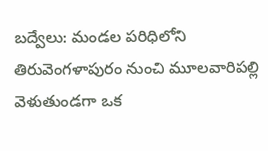బద్వేలు: మండల పరిధిలోని తిరువెంగళాపురం నుంచి మూలవారిపల్లి వెళుతుండగా ఒక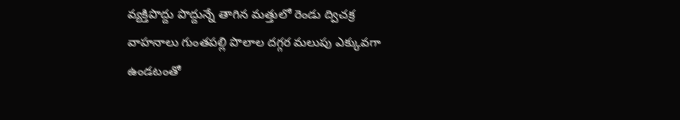వ్యక్తిపొద్దు పొద్దున్నే తాగిన మత్తులో రెండు ద్విచక్ర వాహనాలు గుంతపల్లి పొలాల దగ్గర మలుపు ఎక్కువగా ఉండటంతో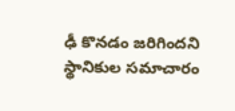ఢీ కొనడం జరిగిందని స్థానికుల సమాచారం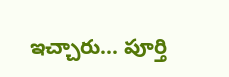ఇచ్చారు... పూర్తి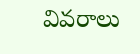వివరాలు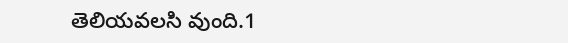తెలియవలసి వుంది.1